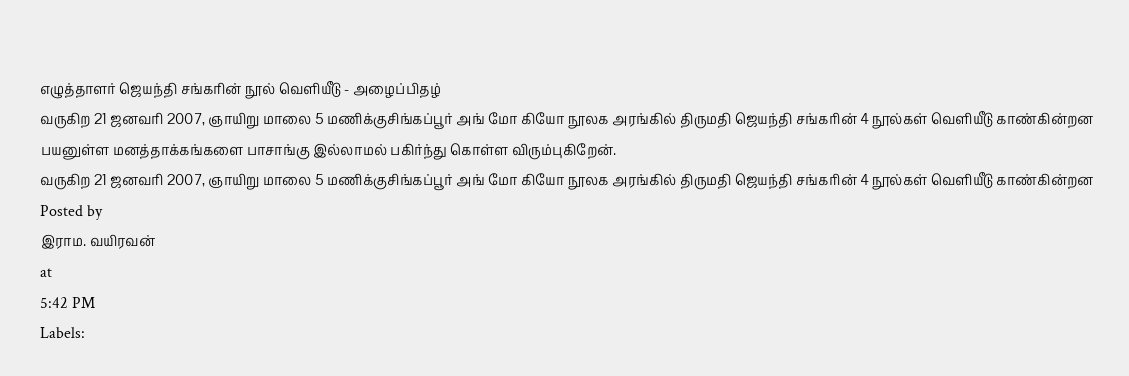எழுத்தாளர் ஜெயந்தி சங்கரின் நூல் வெளியீடு - அழைப்பிதழ்
வருகிற 21 ஜனவரி 2007, ஞாயிறு மாலை 5 மணிக்குசிங்கப்பூர் அங் மோ கியோ நூலக அரங்கில் திருமதி ஜெயந்தி சங்கரின் 4 நூல்கள் வெளியீடு காண்கின்றன
பயனுள்ள மனத்தாக்கங்களை பாசாங்கு இல்லாமல் பகிர்ந்து கொள்ள விரும்புகிறேன்.
வருகிற 21 ஜனவரி 2007, ஞாயிறு மாலை 5 மணிக்குசிங்கப்பூர் அங் மோ கியோ நூலக அரங்கில் திருமதி ஜெயந்தி சங்கரின் 4 நூல்கள் வெளியீடு காண்கின்றன
Posted by
இராம. வயிரவன்
at
5:42 PM
Labels: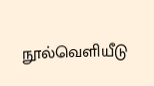நூல்வெளியீடு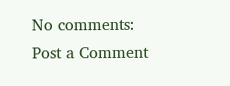No comments:
Post a Comment